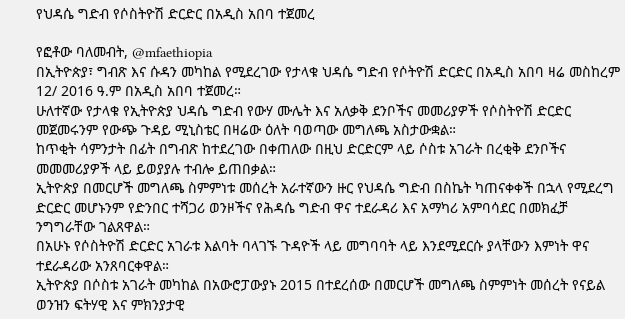የህዳሴ ግድብ የሶስትዮሽ ድርድር በአዲስ አበባ ተጀመረ

የፎቶው ባለመብት, @mfaethiopia
በኢትዮጵያ፣ ግብጽ እና ሱዳን መካከል የሚደረገው የታላቁ ህዳሴ ግድብ የሶትዮሽ ድርድር በአዲስ አበባ ዛሬ መስከረም 12/ 2016 ዓ.ም በአዲስ አበባ ተጀመረ።
ሁለተኛው የታላቁ የኢትዮጵያ ህዳሴ ግድብ የውሃ ሙሌት እና አለቃቅ ደንቦችና መመሪያዎች የሶስትዮሽ ድርድር መጀመሩንም የውጭ ጉዳይ ሚኒስቴር በዛሬው ዕለት ባወጣው መግለጫ አስታውቋል።
ከጥቂት ሳምንታት በፊት በግብጽ ከተደረገው በቀጠለው በዚህ ድርድርም ላይ ሶስቱ አገራት በረቂቅ ደንቦችና መመመሪያዎች ላይ ይወያያሉ ተብሎ ይጠበቃል።
ኢትዮጵያ በመርሆች መግለጫ ስምምነቱ መሰረት አራተኛውን ዙር የህዳሴ ግድብ በስኬት ካጠናቀቀች በኋላ የሚደረግ ድርድር መሆኑንም የድንበር ተሻጋሪ ወንዞችና የሕዳሴ ግድብ ዋና ተደራዳሪ እና አማካሪ አምባሳደር በመክፈቻ ንግግራቸው ገልጸዋል።
በአሁኑ የሶስትዮሽ ድርድር አገራቱ እልባት ባላገኙ ጉዳዮች ላይ መግባባት ላይ እንደሚደርሱ ያላቸውን እምነት ዋና ተደራዳሪው አንጸባርቀዋል።
ኢትዮጵያ በሶስቱ አገራት መካከል በአውሮፓውያኑ 2015 በተደረሰው በመርሆች መግለጫ ስምምነት መሰረት የናይል ወንዝን ፍትሃዊ እና ምክንያታዊ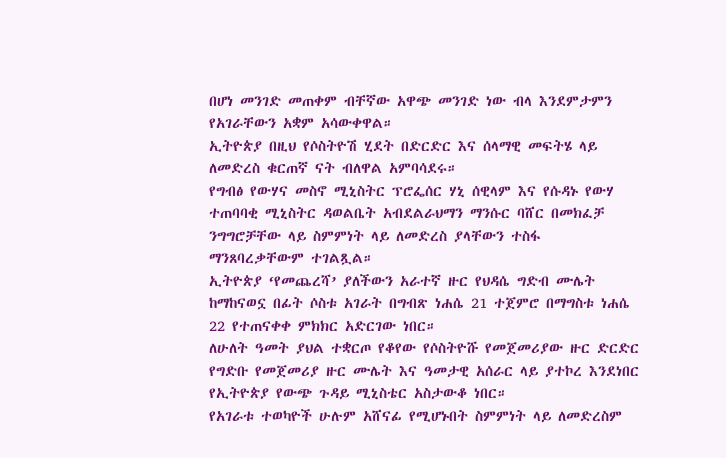በሆነ መንገድ መጠቀም ብቸኛው አዋጭ መንገድ ነው ብላ እንደምታምን የአገራቸውን አቋም አሳውቀዋል።
ኢትዮጵያ በዚህ የሶስትዮሽ ሂደት በድርድር እና ሰላማዊ መፍትሄ ላይ ለመድረስ ቁርጠኛ ናት ብለዋል አምባሳደሩ።
የግብፅ የውሃና መስኖ ሚኒስትር ፕሮፌሰር ሃኒ ሰዊላም እና የሱዳኑ የውሃ ተጠባባቂ ሚኒስትር ዳወልቤት አብደልራህማን ማንሱር ባሸር በመክፈቻ ንግግሮቻቸው ላይ ስምምነት ላይ ለመድረስ ያላቸውን ተስፋ ማንጸባረቃቸውም ተገልጿል።
ኢትዮጵያ ‘የመጨረሻ’ ያለችውን አራተኛ ዙር የህዳሴ ግድብ ሙሌት ከማከናወኗ በፊት ሶስቱ አገራት በግብጽ ነሐሴ 21 ተጀምሮ በማግስቱ ነሐሴ 22 የተጠናቀቀ ምክክር አድርገው ነበር።
ለሁለት ዓመት ያህል ተቋርጦ የቆየው የሶስትዮሹ የመጀመሪያው ዙር ድርድር የግድቡ የመጀመሪያ ዙር ሙሌት እና ዓመታዊ አሰራር ላይ ያተኮረ እንደነበር የኢትዮጵያ የውጭ ጉዳይ ሚኒስቴር አስታውቆ ነበር።
የአገራቱ ተወካዮች ሁሉም አሸናፊ የሚሆኑበት ስምምነት ላይ ለመድረስም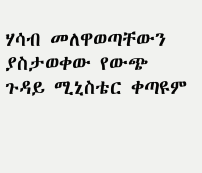ሃሳብ መለዋወጣቸውን ያስታወቀው የውጭ ጉዳይ ሚኒስቴር ቀጣዩም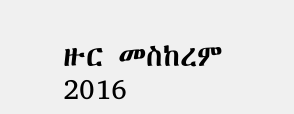ዙር መስከረም 2016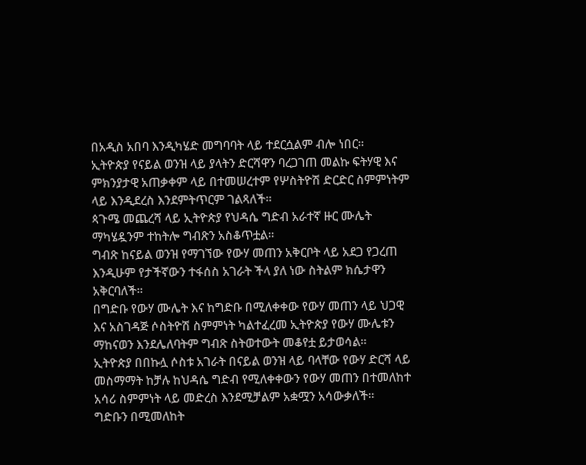በአዲስ አበባ እንዲካሄድ መግባባት ላይ ተደርሷልም ብሎ ነበር።
ኢትዮጵያ የናይል ወንዝ ላይ ያላትን ድርሻዋን ባረጋገጠ መልኩ ፍትሃዊ እና ምክንያታዊ አጠቃቀም ላይ በተመሠረተም የሦስትዮሽ ድርድር ስምምነትም ላይ እንዲደረስ እንደምትጥርም ገልጻለች።
ጳጉሜ መጨረሻ ላይ ኢትዮጵያ የህዳሴ ግድብ አራተኛ ዙር ሙሌት ማካሄዷንም ተከትሎ ግብጽን አስቆጥቷል።
ግብጽ ከናይል ወንዝ የማገኘው የውሃ መጠን አቅርቦት ላይ አደጋ የጋረጠ እንዲሁም የታችኛውን ተፋሰስ አገራት ችላ ያለ ነው ስትልም ክሴታዋን አቅርባለች።
በግድቡ የውሃ ሙሌት እና ከግድቡ በሚለቀቀው የውሃ መጠን ላይ ህጋዊ እና አስገዳጅ ሶስትዮሽ ስምምነት ካልተፈረመ ኢትዮጵያ የውሃ ሙሌቱን ማከናወን እንደሌለባትም ግብጽ ስትወተውት መቆየቷ ይታወሳል።
ኢትዮጵያ በበኩሏ ሶስቱ አገራት በናይል ወንዝ ላይ ባላቸው የውሃ ድርሻ ላይ መስማማት ከቻሉ ከህዳሴ ግድብ የሚለቀቀውን የውሃ መጠን በተመለከተ አሳሪ ስምምነት ላይ መድረስ እንደሚቻልም አቋሟን አሳውቃለች።
ግድቡን በሚመለከት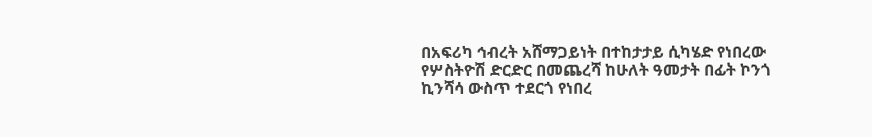በአፍሪካ ኅብረት አሸማጋይነት በተከታታይ ሲካሄድ የነበረው የሦስትዮሽ ድርድር በመጨረሻ ከሁለት ዓመታት በፊት ኮንጎ ኪንሻሳ ውስጥ ተደርጎ የነበረ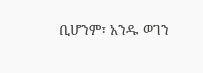ቢሆንም፣ አንዱ ወገን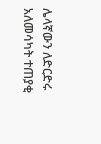ሌላኛውን ለድርድሩ አለመሳካት ተጠያቂ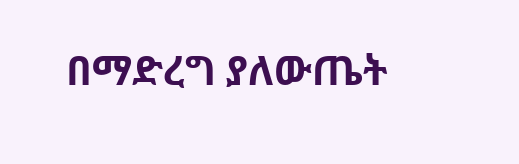በማድረግ ያለውጤት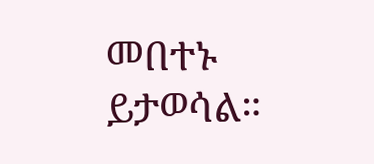መበተኑ ይታወሳል።